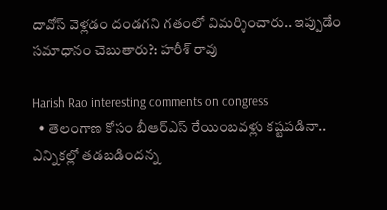దావోస్ వెళ్లడం దండగని గతంలో విమర్శించారు.. ఇప్పుడేం సమాధానం చెబుతారు?: హరీశ్ రావు

Harish Rao interesting comments on congress
  • తెలంగాణ కోసం బీఆర్ఎస్ రేయింబవళ్లు కష్టపడినా.. ఎన్నికల్లో తడబడిందన్న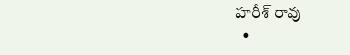హరీశ్ రావు
  •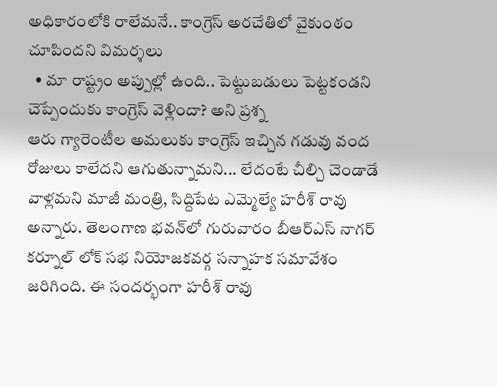అధికారంలోకి రాలేమనే.. కాంగ్రెస్ అరచేతిలో వైకుంఠం చూపిందని విమర్శలు
  • మా రాష్ట్రం అప్పుల్లో ఉంది.. పెట్టుబడులు పెట్టకండని చెప్పేందుకు కాంగ్రెస్ వెళ్లిందా? అని ప్రశ్న
ఆరు గ్యారెంటీల అమలుకు కాంగ్రెస్ ఇచ్చిన గడువు వంద రోజులు కాలేదని ఆగుతున్నామని... లేదంటే చీల్చి చెండాడే వాళ్లమని మాజీ మంత్రి, సిద్దిపేట ఎమ్మెల్యే హరీశ్ రావు అన్నారు. తెలంగాణ భవన్‌లో గురువారం బీఆర్‌ఎస్‌ నాగర్ కర్నూల్ లోక్ సభ నియోజకవర్గ సన్నాహక సమావేశం జరిగింది. ఈ సందర్భంగా హరీశ్ రావు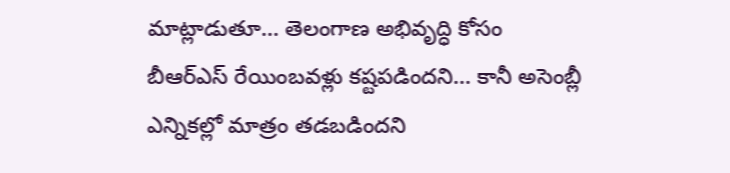మాట్లాడుతూ... తెలంగాణ అభివృద్ధి కోసం బీఆర్ఎస్ రేయింబవళ్లు కష్టపడిందని... కానీ అసెంబ్లీ ఎన్నికల్లో మాత్రం తడబడిందని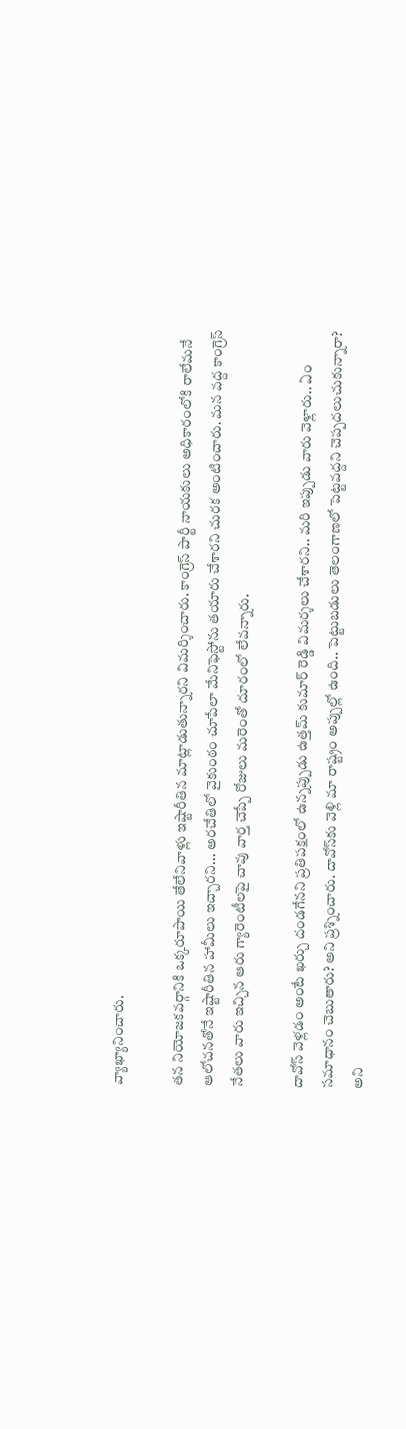వ్యాఖ్యానించారు.

తన నియోజకవర్గానికి ఒక్కరూపాయి తేలేనివాళ్లు ఇష్టారీతిన మాట్లాడుతున్నారని విమర్శించారు. కాంగ్రెస్ పార్టీ నాయకులు అధికారంలోకి రాలేమనే ఆలోచనతోనే ఇష్టారీతిన హామీలు ఇచ్చారని... అరచేతిలో వైకుంఠం చూపేలా మేనిఫెస్టోను తయారు చేశారని చురక అంటించారు. మన వద్ద కాంగ్రెస్ నేతలు వారు ఇచ్చిన ఆరు గ్యారెంటీలపై చావు వార్త చెప్పే రోజులు మరెంతో దూరంలో లేవన్నారు.

దావోస్ వెళ్లడం అంటే ఖర్చు దండగేనని ప్రతిపక్షంలో ఉన్నప్పుడు ఉత్తమ్ కుమార్ రెడ్డి విమర్శలు చేశారని.. మరి ఇప్పుడు వారు వెళ్లారు.. ఏం సమాధానం చెబుతారు? అని ప్రశ్నించారు. దావోస్‌కు వెళ్లి మా రాష్ట్రం అప్పుల్లో ఉంది.. పెట్టుబడులు తెలంగాణలో పెట్టవద్దని చెప్పదలుచుకున్నారా? అని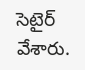సెటైర్ వేశారు.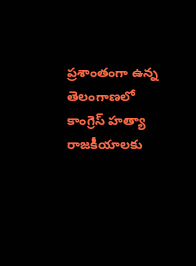ప్రశాంతంగా ఉన్న తెలంగాణలో కాంగ్రెస్ హత్యా రాజకీయాలకు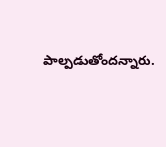పాల్పడుతోందన్నారు.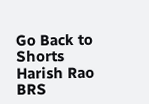Go Back to Shorts
Harish Rao
BRS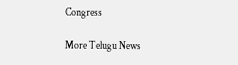Congress

More Telugu News